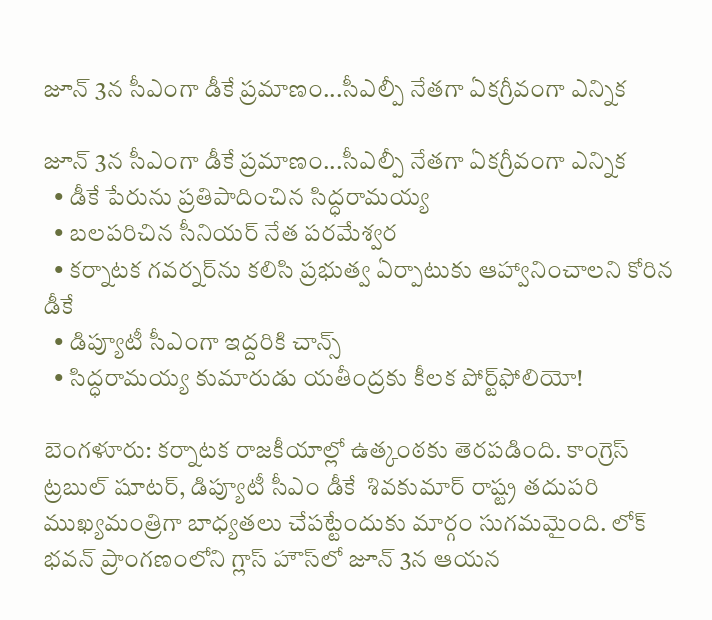జూన్‌‌‌‌‌‌‌‌ 3న సీఎంగా డీకే ప్రమాణం...సీఎల్పీ నేతగా ఏకగ్రీవంగా ఎన్నిక

జూన్‌‌‌‌‌‌‌‌ 3న సీఎంగా డీకే ప్రమాణం...సీఎల్పీ నేతగా ఏకగ్రీవంగా ఎన్నిక
  • డీకే పేరును ప్రతిపాదించిన సిద్ధరామయ్య
  • బలపరిచిన సీనియర్‌‌‌‌‌‌‌‌ నేత పరమేశ్వర
  • కర్నాటక గవర్నర్‌‌‌‌‌‌‌‌ను కలిసి ప్రభుత్వ ఏర్పాటుకు ఆహ్వానించాలని కోరిన డీకే
  • డిప్యూటీ సీఎంగా ఇద్దరికి చాన్స్‌‌‌‌‌‌‌‌
  • సిద్ధరామయ్య కుమారుడు యతీంద్రకు కీలక పోర్ట్‌‌‌‌‌‌‌‌ఫోలియో!

బెంగళూరు: కర్నాటక రాజకీయాల్లో ఉత్కంఠకు తెరపడింది. కాంగ్రెస్ ట్రబుల్ షూటర్, డిప్యూటీ సీఎం డీకే  శివకుమార్ రాష్ట్ర తదుపరి ముఖ్యమంత్రిగా బాధ్యతలు చేపట్టేందుకు మార్గం సుగమమైంది. లోక్ భవన్ ప్రాంగణంలోని గ్లాస్ హౌస్‌‌‌‌లో జూన్ 3న ఆయన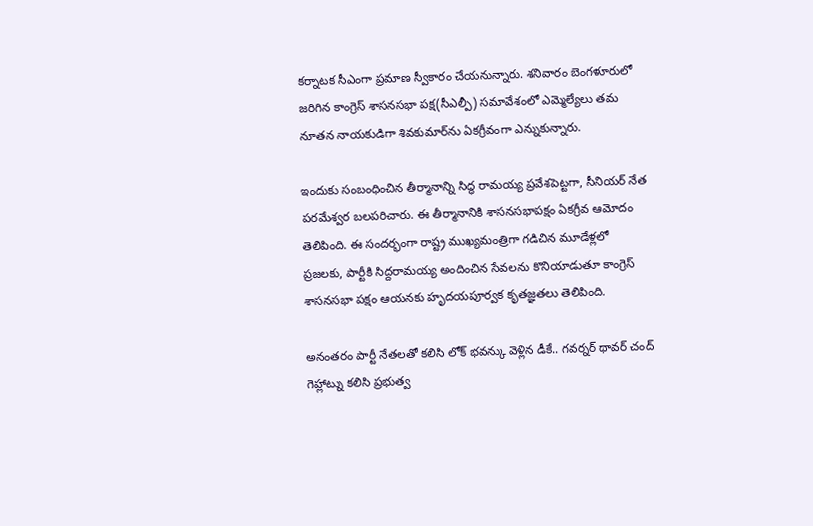కర్నాటక సీఎంగా ప్రమాణ స్వీకారం చేయనున్నారు. శనివారం బెంగళూరులో జరిగిన కాంగ్రెస్ శాసనసభా పక్ష(సీఎల్పీ) సమావేశంలో ఎమ్మెల్యేలు తమ నూతన నాయకుడిగా శివకుమార్‌‌‌‌ను ఏకగ్రీవంగా ఎన్నుకున్నారు.

ఇందుకు సంబంధించిన తీర్మానాన్ని సిద్ధ రామయ్య ప్రవేశపెట్టగా, సీనియర్ నేత పరమేశ్వర బలపరిచారు. ఈ తీర్మానానికి శాసనసభాపక్షం ఏకగ్రీవ ఆమోదం తెలిపింది. ఈ సందర్భంగా రాష్ట్ర ముఖ్యమంత్రిగా గడిచిన మూడేళ్లలో ప్రజలకు, పార్టీకి సిద్దరామయ్య అందించిన సేవలను కొనియాడుతూ కాంగ్రెస్ శాసనసభా పక్షం ఆయనకు హృదయపూర్వక కృతజ్ఞతలు తెలిపింది.

అనంతరం పార్టీ నేతలతో కలిసి లోక్ భవన్కు వెళ్లిన డీకే.. గవర్నర్ థావర్ చంద్ గెహ్లాట్ను కలిసి ప్రభుత్వ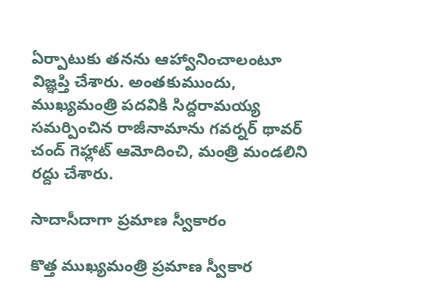ఏర్పాటుకు తనను ఆహ్వానించాలంటూ విజ్ఞప్తి చేశారు. అంతకుముందు, ముఖ్యమంత్రి పదవికి సిద్దరామయ్య సమర్పించిన రాజీనామాను గవర్నర్ థావర్ చంద్ గెహ్లాట్ ఆమోదించి, మంత్రి మండలిని రద్దు చేశారు.

సాదాసీదాగా ప్రమాణ స్వీకారం

కొత్త ముఖ్యమంత్రి ప్రమాణ స్వీకార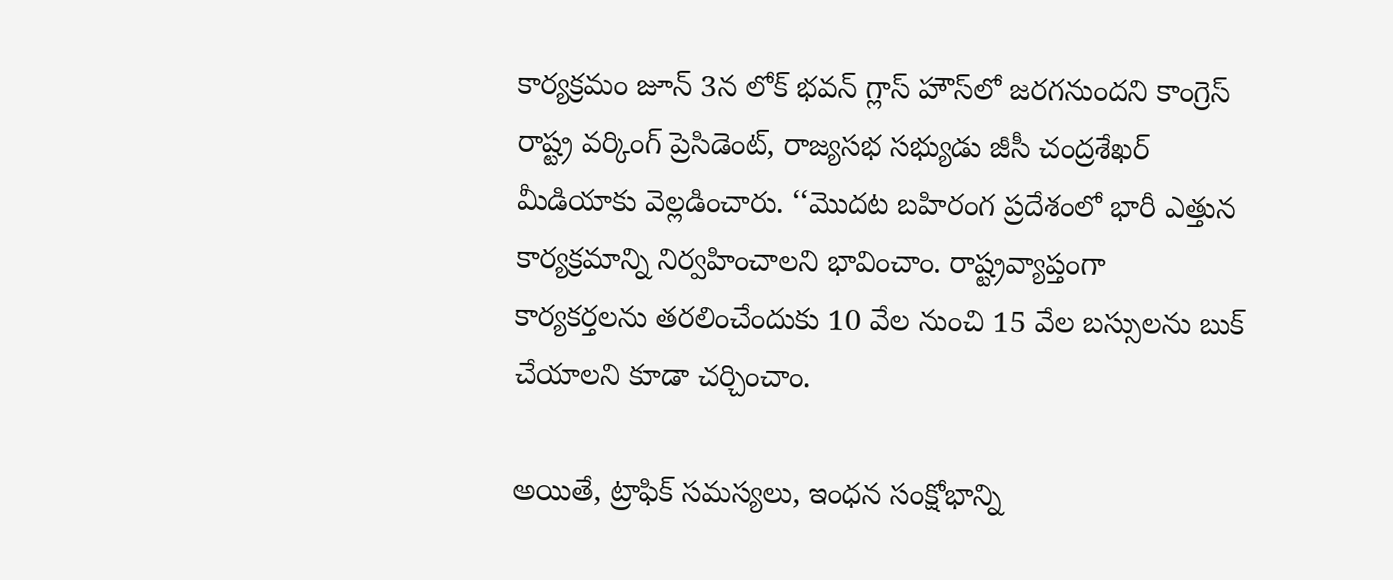కార్యక్రమం జూన్ 3న లోక్ భవన్ గ్లాస్ హౌస్‌‌‌‌లో జరగనుందని కాంగ్రెస్ రాష్ట్ర వర్కింగ్ ప్రెసిడెంట్, రాజ్యసభ సభ్యుడు జీసీ చంద్రశేఖర్ మీడియాకు వెల్లడించారు. ‘‘మొదట బహిరంగ ప్రదేశంలో భారీ ఎత్తున కార్యక్రమాన్ని నిర్వహించాలని భావించాం. రాష్ట్రవ్యాప్తంగా కార్యకర్తలను తరలించేందుకు 10 వేల నుంచి 15 వేల బస్సులను బుక్ చేయాలని కూడా చర్చించాం.

అయితే, ట్రాఫిక్ సమస్యలు, ఇంధన సంక్షోభాన్ని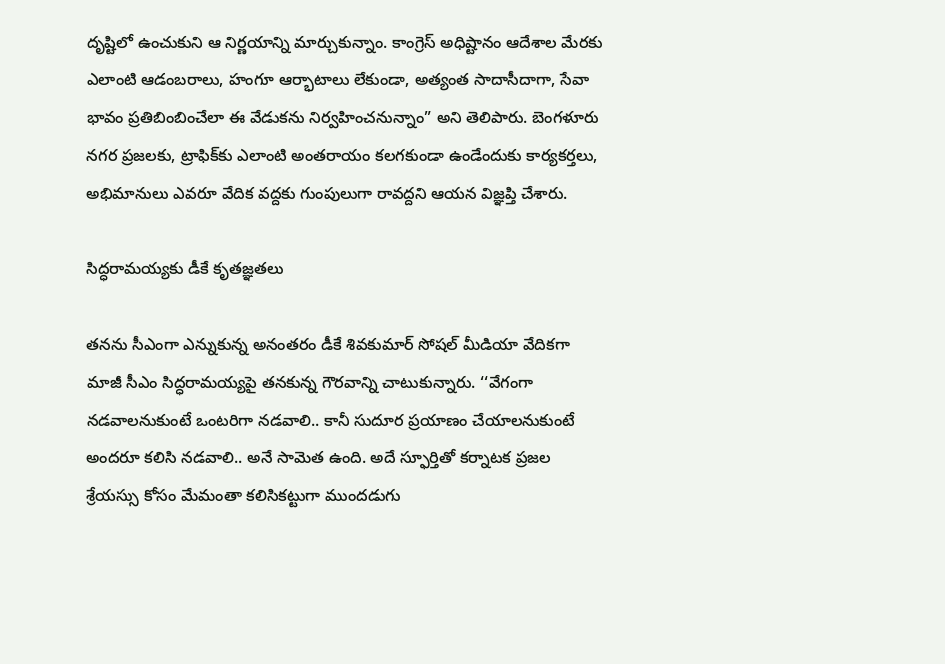దృష్టిలో ఉంచుకుని ఆ నిర్ణయాన్ని మార్చుకున్నాం. కాంగ్రెస్ అధిష్టానం ఆదేశాల మేరకు ఎలాంటి ఆడంబరాలు, హంగూ ఆర్భాటాలు లేకుండా, అత్యంత సాదాసీదాగా, సేవా భావం ప్రతిబింబించేలా ఈ వేడుకను నిర్వహించనున్నాం” అని తెలిపారు. బెంగళూరు నగర ప్రజలకు, ట్రాఫిక్‌‌‌‌కు ఎలాంటి అంతరాయం కలగకుండా ఉండేందుకు కార్యకర్తలు, అభిమానులు ఎవరూ వేదిక వద్దకు గుంపులుగా రావద్దని ఆయన విజ్ఞప్తి చేశారు.

సిద్ధరామయ్యకు డీకే కృతజ్ఞతలు

తనను సీఎంగా ఎన్నుకున్న అనంతరం డీకే శివకుమార్ సోషల్ మీడియా వేదికగా మాజీ సీఎం సిద్ధరామయ్యపై తనకున్న గౌరవాన్ని చాటుకున్నారు. ‘‘వేగంగా నడవాలనుకుంటే ఒంటరిగా నడవాలి.. కానీ సుదూర ప్రయాణం చేయాలనుకుంటే అందరూ కలిసి నడవాలి.. అనే సామెత ఉంది. అదే స్ఫూర్తితో కర్నాటక ప్రజల శ్రేయస్సు కోసం మేమంతా కలిసికట్టుగా ముందడుగు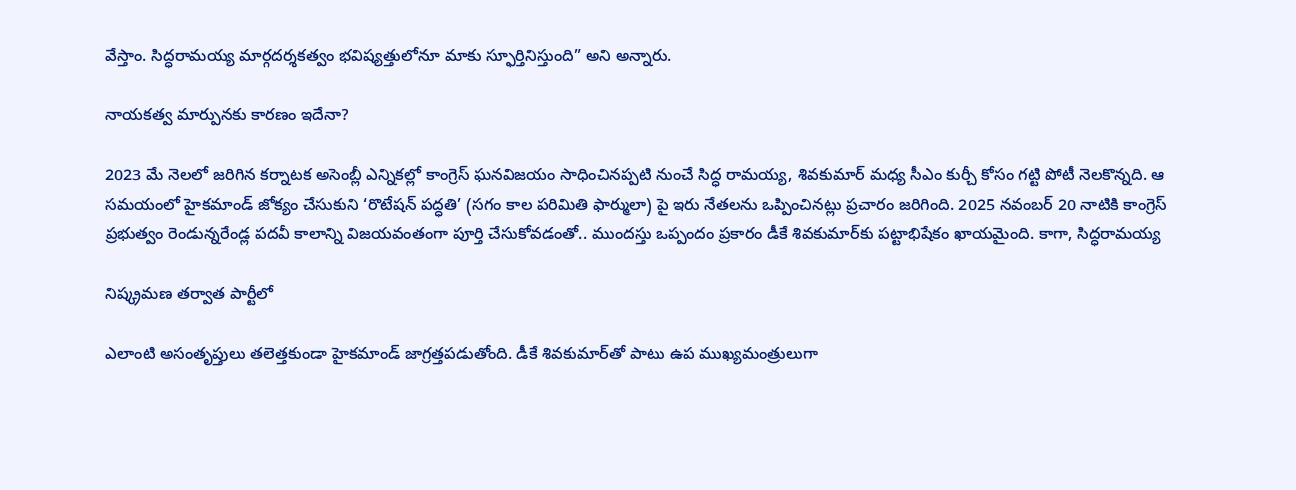వేస్తాం. సిద్ధరామయ్య మార్గదర్శకత్వం భవిష్యత్తులోనూ మాకు స్ఫూర్తినిస్తుంది” అని అన్నారు.

నాయకత్వ మార్పునకు కారణం ఇదేనా?

2023 మే నెలలో జరిగిన కర్నాటక అసెంబ్లీ ఎన్నికల్లో కాంగ్రెస్ ఘనవిజయం సాధించినప్పటి నుంచే సిద్ధ రామయ్య, శివకుమార్ మధ్య సీఎం కుర్చీ కోసం గట్టి పోటీ నెలకొన్నది. ఆ సమయంలో హైకమాండ్ జోక్యం చేసుకుని ‘రొటేషన్ పద్ధతి’ (సగం కాల పరిమితి ఫార్ములా) పై ఇరు నేతలను ఒప్పించినట్లు ప్రచారం జరిగింది. 2025 నవంబర్ 20 నాటికి కాంగ్రెస్ ప్రభుత్వం రెండున్నరేండ్ల పదవీ కాలాన్ని విజయవంతంగా పూర్తి చేసుకోవడంతో.. ముందస్తు ఒప్పందం ప్రకారం డీకే శివకుమార్‌‌‌‌కు పట్టాభిషేకం ఖాయమైంది. కాగా, సిద్ధరామయ్య

నిష్క్రమణ తర్వాత పార్టీలో

ఎలాంటి అసంతృప్తులు తలెత్తకుండా హైకమాండ్ జాగ్రత్తపడుతోంది. డీకే శివకుమార్‌‌‌‌తో పాటు ఉప ముఖ్యమంత్రులుగా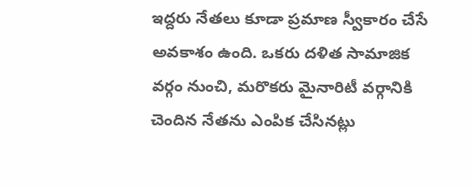ఇద్దరు నేతలు కూడా ప్రమాణ స్వీకారం చేసే అవకాశం ఉంది. ఒకరు దళిత సామాజిక వర్గం నుంచి, మరొకరు మైనారిటీ వర్గానికి చెందిన నేతను ఎంపిక చేసినట్లు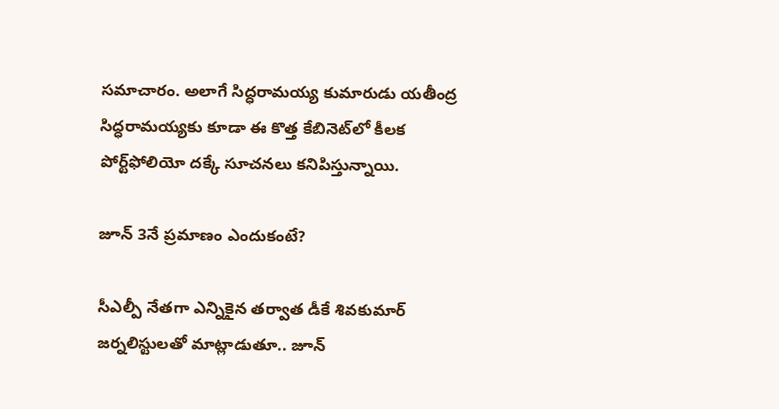సమాచారం. అలాగే సిద్ధరామయ్య కుమారుడు యతీంద్ర సిద్ధరామయ్యకు కూడా ఈ కొత్త కేబినెట్‌‌‌‌లో కీలక పోర్ట్‌‌‌‌ఫోలియో దక్కే సూచనలు కనిపిస్తున్నాయి.

జూన్‌‌‌‌ 3నే ప్రమాణం ఎందుకంటే?

సీఎల్పీ నేతగా ఎన్నికైన తర్వాత డీకే శివకుమార్ జర్నలిస్టులతో మాట్లాడుతూ.. జూన్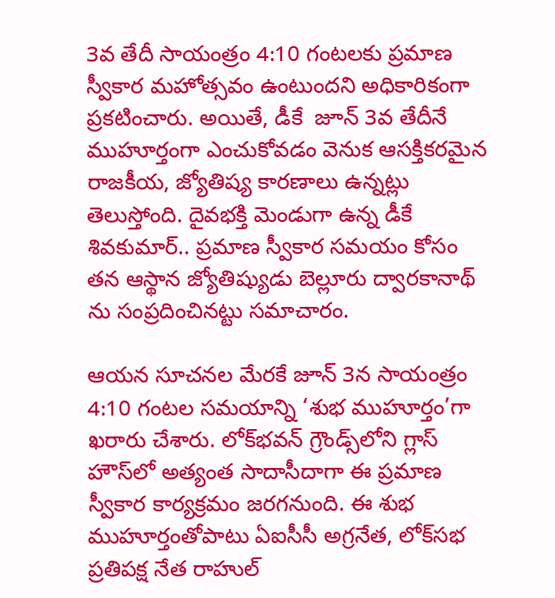3వ తేదీ సాయంత్రం 4:10 గంటలకు ప్రమాణ స్వీకార మహోత్సవం ఉంటుందని అధికారికంగా ప్రకటించారు. అయితే, డీకే  జూన్ 3వ తేదీనే ముహూర్తంగా ఎంచుకోవడం వెనుక ఆసక్తికరమైన రాజకీయ, జ్యోతిష్య కారణాలు ఉన్నట్లు తెలుస్తోంది. దైవభక్తి మెండుగా ఉన్న డీకే శివకుమార్.. ప్రమాణ స్వీకార సమయం కోసం తన ఆస్థాన జ్యోతిష్యుడు బెల్లూరు ద్వారకానాథ్‌‌‌‌ ను సంప్రదించినట్టు సమాచారం.

ఆయన సూచనల మేరకే జూన్ 3న సాయంత్రం 4:10 గంటల సమయాన్ని ‘శుభ ముహూర్తం’గా ఖరారు చేశారు. లోక్‌‌‌‌భవన్ గ్రౌండ్స్‌‌‌‌లోని గ్లాస్ హౌస్‌‌‌‌లో అత్యంత సాదాసీదాగా ఈ ప్రమాణ స్వీకార కార్యక్రమం జరగనుంది. ఈ శుభ ముహూర్తంతోపాటు ఏఐసీసీ అగ్రనేత, లోక్‌‌‌‌సభ ప్రతిపక్ష నేత రాహుల్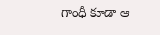గాంధీ కూడా ఆ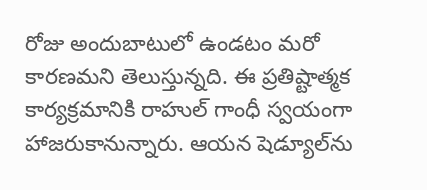రోజు అందుబాటులో ఉండటం మరో కారణమని తెలుస్తున్నది. ఈ ప్రతిష్టాత్మక కార్యక్రమానికి రాహుల్ గాంధీ స్వయంగా హాజరుకానున్నారు. ఆయన షెడ్యూల్‌‌‌‌ను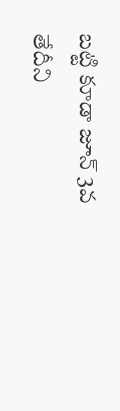బట్టి కూడా జూన్ 3వ తేదీని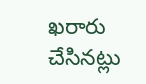ఖరారు చేసినట్లు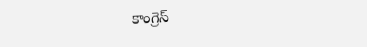కాంగ్రెస్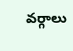వర్గాలు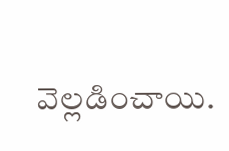వెల్లడించాయి.